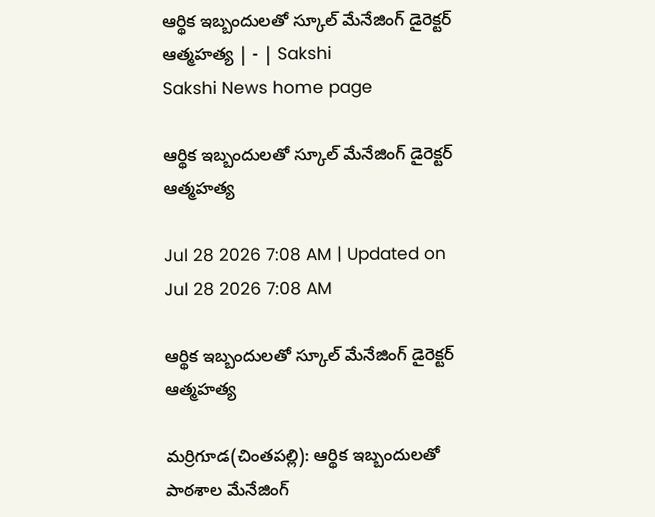ఆర్థిక ఇబ్బందులతో స్కూల్‌ మేనేజింగ్‌ డైరెక్టర్‌ ఆత్మహత్య | - | Sakshi
Sakshi News home page

ఆర్థిక ఇబ్బందులతో స్కూల్‌ మేనేజింగ్‌ డైరెక్టర్‌ ఆత్మహత్య

Jul 28 2026 7:08 AM | Updated on Jul 28 2026 7:08 AM

ఆర్థిక ఇబ్బందులతో స్కూల్‌ మేనేజింగ్‌ డైరెక్టర్‌ ఆత్మహత్య

మర్రిగూడ(చింతపల్లి): ఆర్థిక ఇబ్బందులతో పాఠశాల మేనేజింగ్‌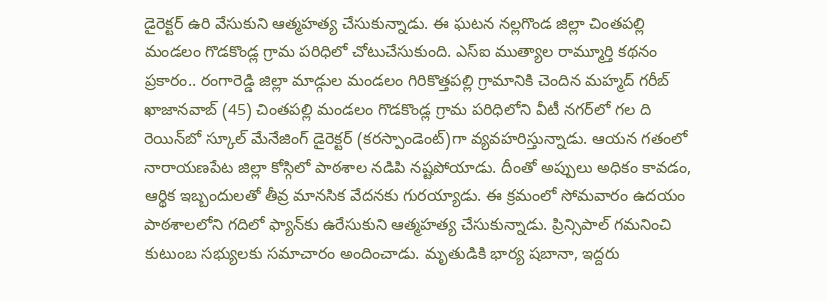డైరెక్టర్‌ ఉరి వేసుకుని ఆత్మహత్య చేసుకున్నాడు. ఈ ఘటన నల్లగొండ జిల్లా చింతపల్లి మండలం గొడకొండ్ల గ్రామ పరిధిలో చోటుచేసుకుంది. ఎస్‌ఐ ముత్యాల రామ్మూర్తి కథనం ప్రకారం.. రంగారెడ్డి జిల్లా మాడ్గుల మండలం గిరికొత్తపల్లి గ్రామానికి చెందిన మహ్మద్‌ గరీబ్‌ ఖాజానవాబ్‌ (45) చింతపల్లి మండలం గొడకొండ్ల గ్రామ పరిధిలోని వీటీ నగర్‌లో గల ది రెయిన్‌బో స్కూల్‌ మేనేజింగ్‌ డైరెక్టర్‌ (కరస్పాండెంట్‌)గా వ్యవహరిస్తున్నాడు. ఆయన గతంలో నారాయణపేట జిల్లా కోస్గిలో పాఠశాల నడిపి నష్టపోయాడు. దీంతో అప్పులు అధికం కావడం, ఆర్థిక ఇబ్బందులతో తీవ్ర మానసిక వేదనకు గురయ్యాడు. ఈ క్రమంలో సోమవారం ఉదయం పాఠశాలలోని గదిలో ఫ్యాన్‌కు ఉరేసుకుని ఆత్మహత్య చేసుకున్నాడు. ప్రిన్సిపాల్‌ గమనించి కుటుంబ సభ్యులకు సమాచారం అందించాడు. మృతుడికి భార్య షబానా, ఇద్దరు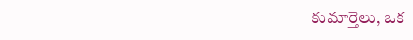కుమార్తెలు, ఒక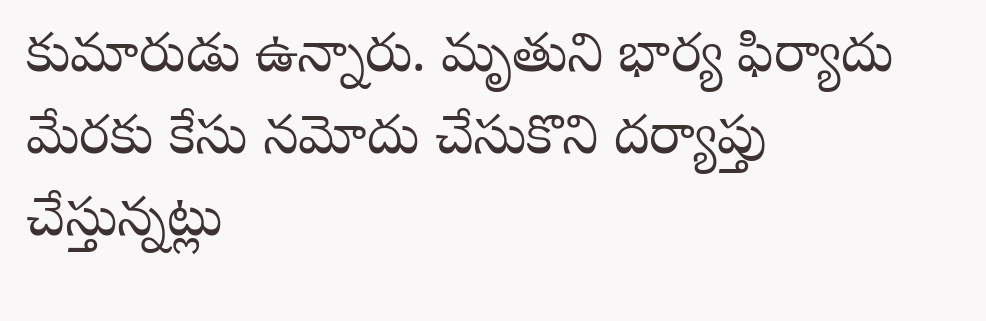కుమారుడు ఉన్నారు. మృతుని భార్య ఫిర్యాదు మేరకు కేసు నమోదు చేసుకొని దర్యాప్తు చేస్తున్నట్లు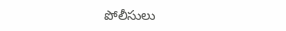పోలీసులు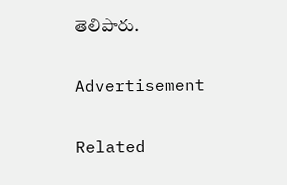తెలిపారు.

Advertisement

Related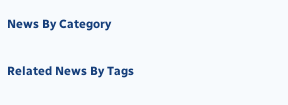News By Category

Related News By Tags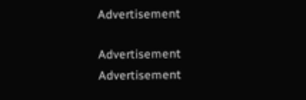Advertisement

Advertisement
Advertisement